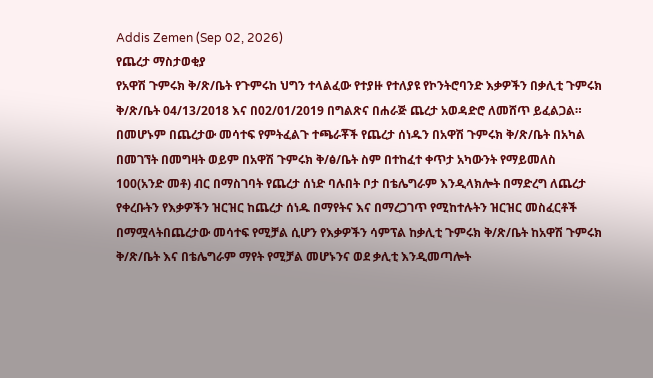Addis Zemen (Sep 02, 2026)
የጨረታ ማስታወቂያ
የአዋሽ ጉምሩክ ቅ/ጽ/ቤት የጉምሩከ ህግን ተላልፈው የተያዙ የተለያዩ የኮንትሮባንድ እቃዎችን በቃሊቲ ጉምሩክ ቅ/ጽ/ቤት 04/13/2018 እና በ02/01/2019 በግልጽና በሐራጅ ጨረታ አወዳድሮ ለመሸጥ ይፈልጋል። በመሆኑም በጨረታው መሳተፍ የምትፈልጉ ተጫራቾች የጨረታ ሰነዱን በአዋሽ ጉምሩክ ቅ/ጽ/ቤት በአካል በመገኘት በመግዛት ወይም በአዋሽ ጉምሩክ ቅ/ፅ/ቤት ስም በተከፈተ ቀጥታ አካውንት የማይመለስ 100(አንድ መቶ) ብር በማስገባት የጨረታ ሰነድ ባሉበት ቦታ በቴሌግራም እንዲላክሎት በማድረግ ለጨረታ የቀረቡትን የእቃዎችን ዝርዝር ከጨረታ ሰነዱ በማየትና እና በማረጋገጥ የሚከተሉትን ዝርዝር መስፈርቶች በማሟላትበጨረታው መሳተፍ የሚቻል ሲሆን የእቃዎችን ሳምፕል ከቃሊቲ ጉምሩክ ቅ/ጽ/ቤት ከአዋሽ ጉምሩክ ቅ/ጽ/ቤት እና በቴሌግራም ማየት የሚቻል መሆኑንና ወደ ቃሊቲ እንዲመጣሎት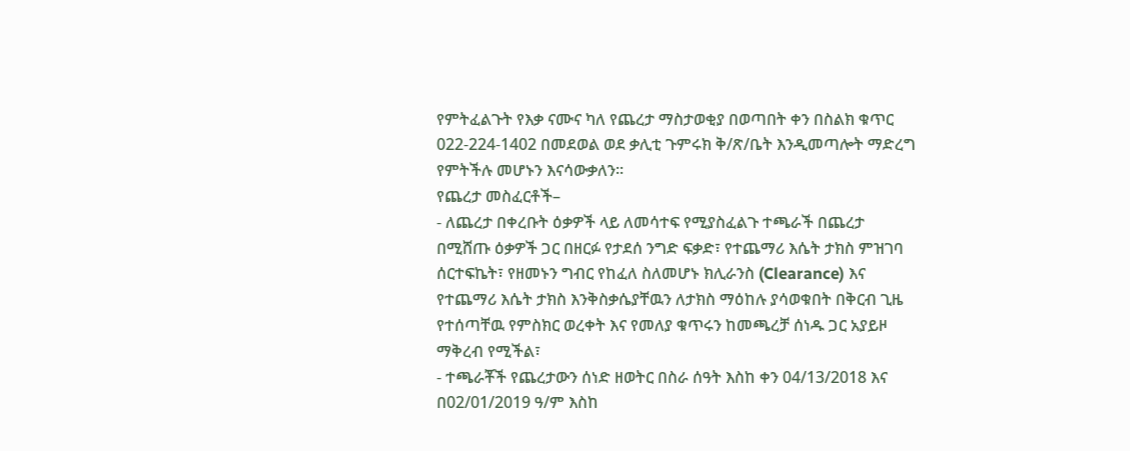የምትፈልጉት የእቃ ናሙና ካለ የጨረታ ማስታወቂያ በወጣበት ቀን በስልክ ቁጥር 022-224-1402 በመደወል ወደ ቃሊቲ ጉምሩክ ቅ/ጽ/ቤት እንዲመጣሎት ማድረግ የምትችሉ መሆኑን እናሳውቃለን፡፡
የጨረታ መስፈርቶች–
- ለጨረታ በቀረቡት ዕቃዎች ላይ ለመሳተፍ የሚያስፈልጉ ተጫራች በጨረታ በሚሸጡ ዕቃዎች ጋር በዘርፉ የታደሰ ንግድ ፍቃድ፣ የተጨማሪ እሴት ታክስ ምዝገባ ሰርተፍኬት፣ የዘመኑን ግብር የከፈለ ስለመሆኑ ክሊራንስ (Clearance) እና የተጨማሪ እሴት ታክስ እንቅስቃሴያቸዉን ለታክስ ማዕከሉ ያሳወቁበት በቅርብ ጊዜ የተሰጣቸዉ የምስክር ወረቀት እና የመለያ ቁጥሩን ከመጫረቻ ሰነዱ ጋር አያይዞ ማቅረብ የሚችል፣
- ተጫራቾች የጨረታውን ሰነድ ዘወትር በስራ ሰዓት እስከ ቀን 04/13/2018 እና በ02/01/2019 ዓ/ም እስከ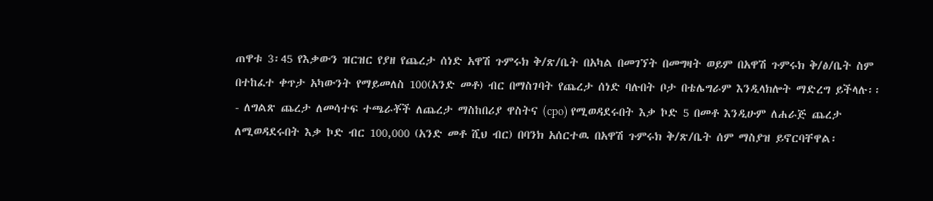ጠዋቱ 3፡45 የእቃውን ዝርዝር የያዘ የጨረታ ሰነድ አዋሽ ጉምሩክ ቅ/ጽ/ቤት በአካል በመገኘት በመግዛት ወይም በአዋሽ ጉምሩክ ቅ/ፅ/ቤት ስም በተከፈተ ቀጥታ አካውንት የማይመለስ 100(አንድ መቶ) ብር በማስገባት የጨረታ ሰነድ ባሉበት ቦታ በቴሌግራም እንዲላክሎት ማድረግ ይችላሉ፡፡
- ለግልጽ ጨረታ ለመሳተፍ ተጫራቾች ለጨረታ ማስከበሪያ ዋስትና (cpo) የሚወዳደሩበት እቃ ኮድ 5 በመቶ እንዲሁም ለሐራጅ ጨረታ ለሚወዳደሩበት እቃ ኮድ ብር 100,000 (አንድ መቶ ሺህ ብር) በባንክ አሰርተዉ በአዋሽ ጉምሩክ ቅ/ጽ/ቤት ሰም ማስያዝ ይኖርባቸዋል፡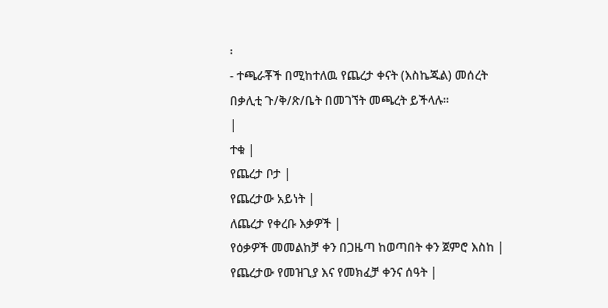፡
- ተጫራቾች በሚከተለዉ የጨረታ ቀናት (እስኬጁል) መሰረት በቃሊቲ ጉ/ቅ/ጽ/ቤት በመገኘት መጫረት ይችላሉ፡፡
|
ተቁ |
የጨረታ ቦታ |
የጨረታው አይነት |
ለጨረታ የቀረቡ እቃዎች |
የዕቃዎች መመልከቻ ቀን በጋዜጣ ከወጣበት ቀን ጀምሮ እስከ |
የጨረታው የመዝጊያ እና የመክፈቻ ቀንና ሰዓት |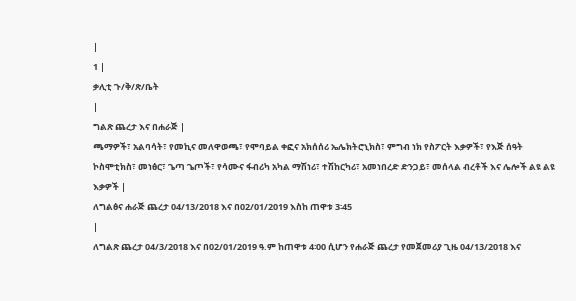|
1 |
ቃሊቲ ጉ/ቅ/ጽ/ቤት
|
ግልጽ ጨረታ እና በሐራጅ |
ጫማዎች፣ አልባሳት፣ የመኪና መለዋወጫ፣ የሞባይል ቀፎና አክሰሰሪ ኤሌክትሮኒክስ፣ ምግብ ነክ የስፖርት እቃዎች፣ የእጅ ሰዓት ኮስሞቲክስ፣ መነፅር፣ ጌጣ ጌጦች፣ የሳሙና ፋብሪካ አካል ማሽነሪ፣ ተሽከርካሪ፣ አመነበረድ ድንጋይ፣ መሰላል ብረቶች እና ሌሎች ልዩ ልዩ እቃዎች |
ለግልፅና ሐራጅ ጨረታ 04/13/2018 እና በ02/01/2019 እስከ ጠዋቱ 3፡45
|
ለግልጽ ጨረታ 04/3/2018 እና በ02/01/2019 ዓ.ም ከጠዋቱ 4፡00 ሲሆን የሐራጅ ጨረታ የመጀመሪያ ጊዜ 04/13/2018 እና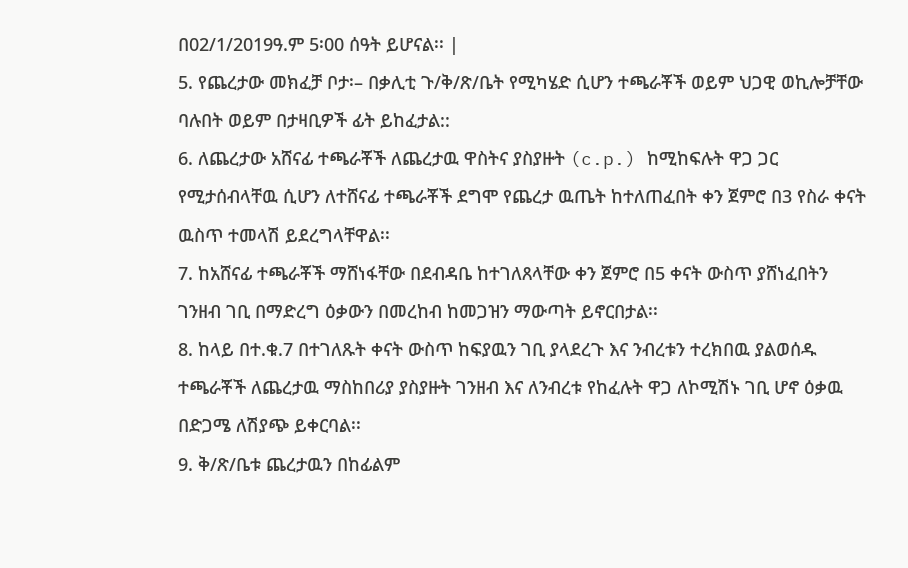በ02/1/2019ዓ.ም 5፡00 ሰዓት ይሆናል፡፡ |
5. የጨረታው መክፈቻ ቦታ፡– በቃሊቲ ጉ/ቅ/ጽ/ቤት የሚካሄድ ሲሆን ተጫራቾች ወይም ህጋዊ ወኪሎቻቸው ባሉበት ወይም በታዛቢዎች ፊት ይከፈታል::
6. ለጨረታው አሸናፊ ተጫራቾች ለጨረታዉ ዋስትና ያስያዙት (c.p.) ከሚከፍሉት ዋጋ ጋር የሚታሰብላቸዉ ሲሆን ለተሸናፊ ተጫራቾች ደግሞ የጨረታ ዉጤት ከተለጠፈበት ቀን ጀምሮ በ3 የስራ ቀናት ዉስጥ ተመላሽ ይደረግላቸዋል፡፡
7. ከአሸናፊ ተጫራቾች ማሸነፋቸው በደብዳቤ ከተገለጸላቸው ቀን ጀምሮ በ5 ቀናት ውስጥ ያሸነፈበትን ገንዘብ ገቢ በማድረግ ዕቃውን በመረከብ ከመጋዝን ማውጣት ይኖርበታል፡፡
8. ከላይ በተ.ቁ.7 በተገለጹት ቀናት ውስጥ ከፍያዉን ገቢ ያላደረጉ እና ንብረቱን ተረክበዉ ያልወሰዱ ተጫራቾች ለጨረታዉ ማስከበሪያ ያስያዙት ገንዘብ እና ለንብረቱ የከፈሉት ዋጋ ለኮሚሽኑ ገቢ ሆኖ ዕቃዉ በድጋሜ ለሽያጭ ይቀርባል፡፡
9. ቅ/ጽ/ቤቱ ጨረታዉን በከፊልም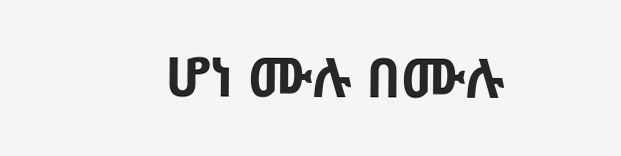ሆነ ሙሉ በሙሉ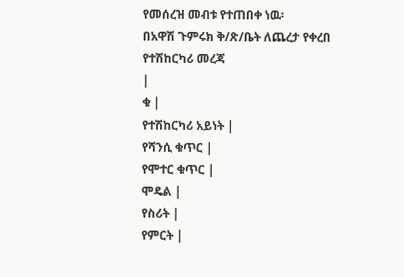የመሰረዝ መብቱ የተጠበቀ ነዉ፡
በአዋሽ ጉምሩክ ቅ/ጽ/ቤት ለጨረታ የቀረበ የተሽከርካሪ መረጃ
|
ቁ |
የተሽከርካሪ አይነት |
የሻንሲ ቁጥር |
የሞተር ቁጥር |
ሞዴል |
የስሪት |
የምርት |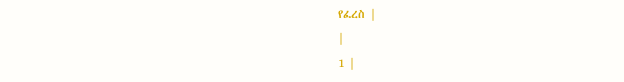የፈረስ |
|
1 |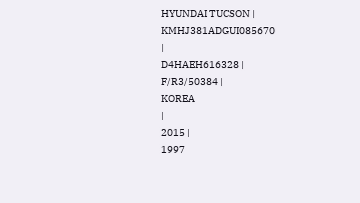HYUNDAI TUCSON |
KMHJ381ADGUI085670
|
D4HAEH616328 |
F/R3/50384 |
KOREA
|
2015 |
1997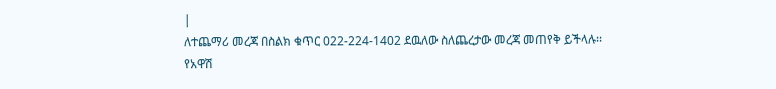|
ለተጨማሪ መረጃ በስልክ ቁጥር 022-224-1402 ደዉለው ስለጨረታው መረጃ መጠየቅ ይችላሉ፡፡
የአዋሽ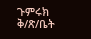ጉምሩክ ቅ/ጽ/ቤት